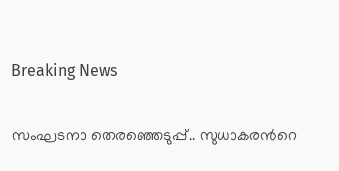Breaking News

സംഘടനാ തെരഞ്ഞെടുപ്പ്.. സുധാകരന്‍റെ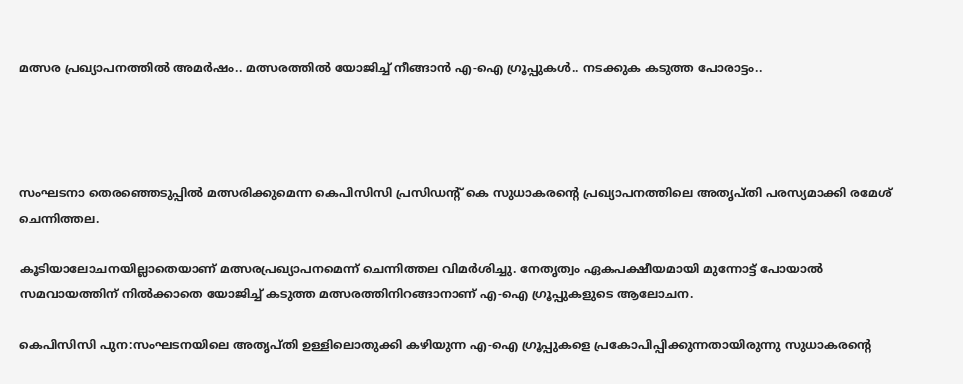മത്സര പ്രഖ്യാപനത്തില്‍ അമര്‍ഷം.. മത്സരത്തില്‍ യോജിച്ച്‌ നീങ്ങാന്‍ എ-ഐ ഗ്രൂപ്പുകൾ.. നടക്കുക കടുത്ത പോരാട്ടം..




സംഘടനാ തെരഞ്ഞെടുപ്പില്‍ മത്സരിക്കുമെന്ന കെപിസിസി പ്രസിഡന്റ് കെ സുധാകരന്‍റെ പ്രഖ്യാപനത്തിലെ അതൃപ്തി പരസ്യമാക്കി രമേശ് ചെന്നിത്തല.

കൂടിയാലോചനയില്ലാതെയാണ് മത്സരപ്രഖ്യാപനമെന്ന് ചെന്നിത്തല വിമര്‍ശിച്ചു. നേതൃത്വം ഏകപക്ഷീയമായി മുന്നോട്ട് പോയാല്‍ സമവായത്തിന് നില്‍ക്കാതെ യോജിച്ച്‌ കടുത്ത മത്സരത്തിനിറങ്ങാനാണ് എ-ഐ ഗ്രൂപ്പുകളുടെ ആലോചന.

കെപിസിസി പുന:സംഘടനയിലെ അതൃപ്തി ഉള്ളിലൊതുക്കി കഴിയുന്ന എ-ഐ ഗ്രൂപ്പുകളെ പ്രകോപിപ്പിക്കുന്നതായിരുന്നു സുധാകരന്‍റെ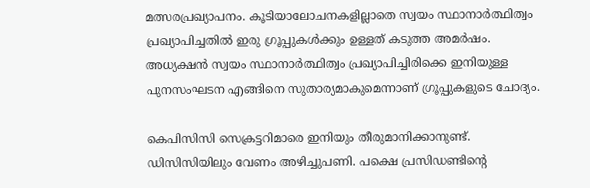മത്സരപ്രഖ്യാപനം. കൂടിയാലോചനകളില്ലാതെ സ്വയം സ്ഥാനാര്‍ത്ഥിത്വം പ്രഖ്യാപിച്ചതില്‍ ഇരു ഗ്രൂപ്പുകള്‍ക്കും ഉള്ളത് കടുത്ത അമര്‍ഷം. അധ്യക്ഷന്‍ സ്വയം സ്ഥാനാര്‍ത്ഥിത്വം പ്രഖ്യാപിച്ചിരിക്കെ ഇനിയുള്ള പുനസംഘടന എങ്ങിനെ സുതാര്യമാകുമെന്നാണ് ഗ്രൂപ്പുകളുടെ ചോദ്യം.

കെപിസിസി സെക്രട്ടറിമാരെ ഇനിയും തീരുമാനിക്കാനുണ്ട്. ഡിസിസിയിലും വേണം അഴിച്ചുപണി. പക്ഷെ പ്രസിഡണ്ടിന്‍റെ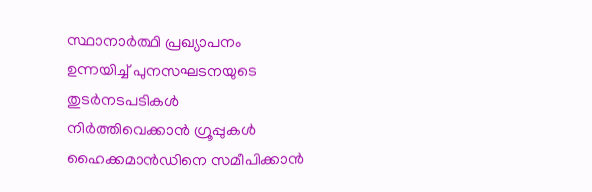സ്ഥാനാര്‍ത്ഥി പ്രഖ്യാപനം ഉന്നയിച്ച്‌ പുനസഘടനയുടെ തുടര്‍നടപടികള്‍ നിര്‍ത്തിവെക്കാന്‍ ഗ്രൂപ്പുകള്‍ ഹൈക്കമാന്‍ഡിനെ സമീപിക്കാന്‍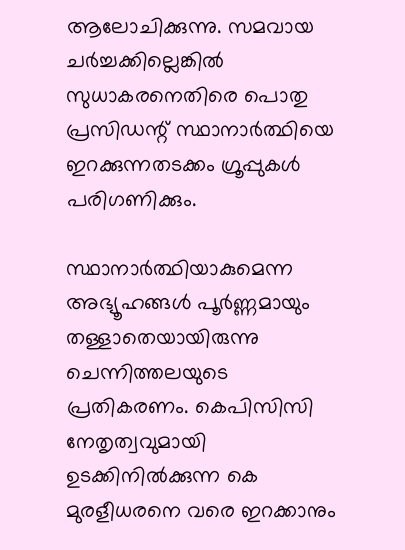ആലോചിക്കുന്നു. സമവായ ചര്‍ച്ചക്കില്ലെങ്കില്‍ സുധാകരനെതിരെ പൊതു പ്രസിഡന്റ് സ്ഥാനാര്‍ത്ഥിയെ ഇറക്കുന്നതടക്കം ഗ്രൂപ്പുകള്‍ പരിഗണിക്കും.

സ്ഥാനാര്‍ത്ഥിയാകുമെന്ന അഭ്യൂഹങ്ങള്‍ പൂര്‍ണ്ണമായും തള്ളാതെയായിരുന്നു ചെന്നിത്തലയുടെ പ്രതികരണം. കെപിസിസി നേതൃത്വവുമായി ഉടക്കിനില്‍ക്കുന്ന കെ മുരളീധരനെ വരെ ഇറക്കാനും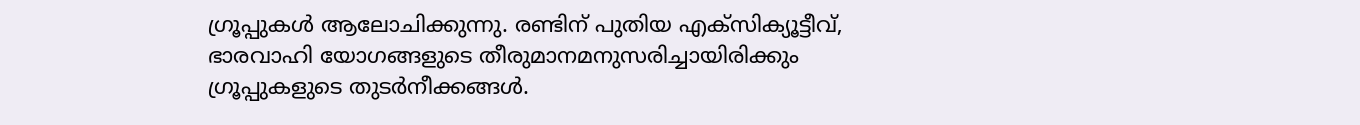ഗ്രൂപ്പുകള്‍ ആലോചിക്കുന്നു. രണ്ടിന് പുതിയ എക്സിക്യൂട്ടീവ്, ഭാരവാഹി യോഗങ്ങളുടെ തീരുമാനമനുസരിച്ചായിരിക്കും ഗ്രൂപ്പുകളുടെ തുടര്‍നീക്കങ്ങള്‍.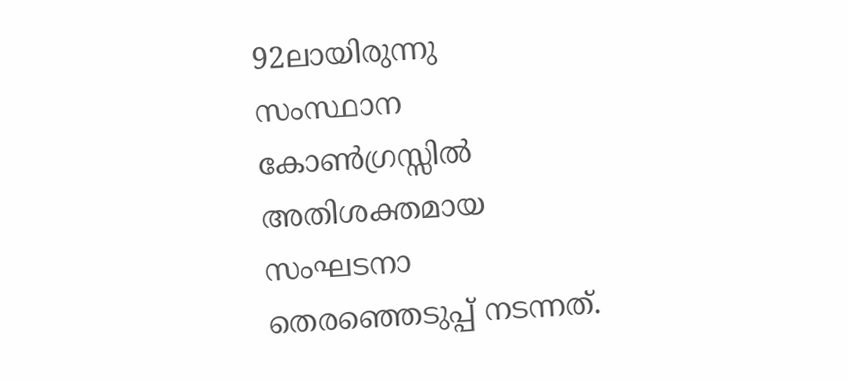92ലായിരുന്നു സംസ്ഥാന കോണ്‍ഗ്രസ്സില്‍ അതിശക്തമായ സംഘടനാ തെരഞ്ഞെടുപ്പ് നടന്നത്.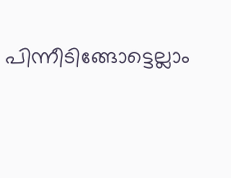പിന്നീടിങ്ങോട്ടെല്ലാം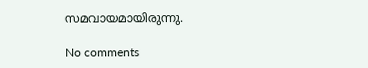സമവായമായിരുന്നു.

No comments